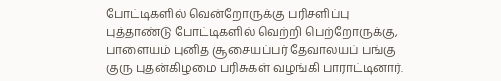போட்டிகளில் வென்றோருக்கு பரிசளிப்பு
புத்தாண்டு போட்டிகளில் வெற்றி பெற்றோருக்கு, பாளையம் புனித சூசையப்பர் தேவாலயப் பங்கு குரு புதன்கிழமை பரிசுகள் வழங்கி பாராட்டினார்.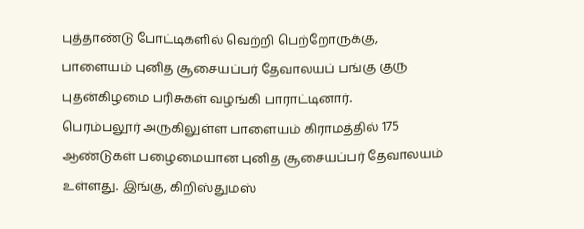புத்தாண்டு போட்டிகளில் வெற்றி பெற்றோருக்கு, பாளையம் புனித சூசையப்பர் தேவாலயப் பங்கு குரு புதன்கிழமை பரிசுகள் வழங்கி பாராட்டினார்.
பெரம்பலூர் அருகிலுள்ள பாளையம் கிராமத்தில் 175 ஆண்டுகள் பழைமையான புனித சூசையப்பர் தேவாலயம் உள்ளது. இங்கு, கிறிஸ்துமஸ்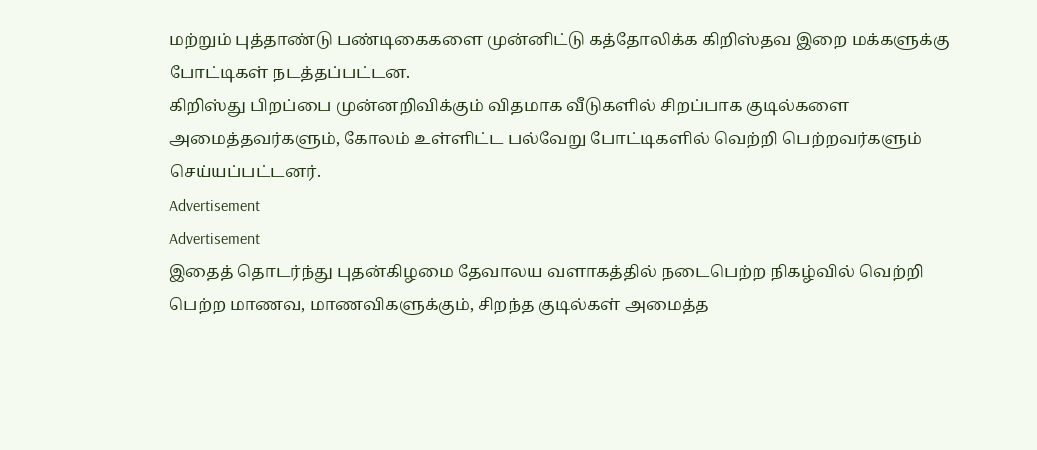மற்றும் புத்தாண்டு பண்டிகைகளை முன்னிட்டு கத்தோலிக்க கிறிஸ்தவ இறை மக்களுக்கு போட்டிகள் நடத்தப்பட்டன.
கிறிஸ்து பிறப்பை முன்னறிவிக்கும் விதமாக வீடுகளில் சிறப்பாக குடில்களை அமைத்தவர்களும், கோலம் உள்ளிட்ட பல்வேறு போட்டிகளில் வெற்றி பெற்றவர்களும் செய்யப்பட்டனர்.
Advertisement
Advertisement
இதைத் தொடர்ந்து புதன்கிழமை தேவாலய வளாகத்தில் நடைபெற்ற நிகழ்வில் வெற்றி பெற்ற மாணவ, மாணவிகளுக்கும், சிறந்த குடில்கள் அமைத்த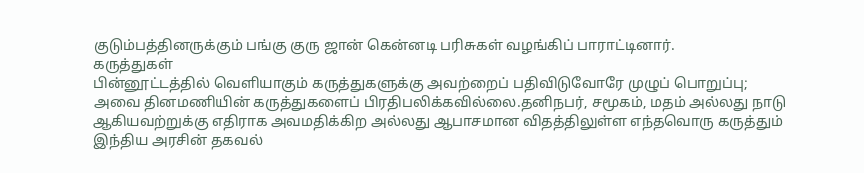குடும்பத்தினருக்கும் பங்கு குரு ஜான் கென்னடி பரிசுகள் வழங்கிப் பாராட்டினார்.
கருத்துகள்
பின்னூட்டத்தில் வெளியாகும் கருத்துகளுக்கு அவற்றைப் பதிவிடுவோரே முழுப் பொறுப்பு; அவை தினமணியின் கருத்துகளைப் பிரதிபலிக்கவில்லை.தனிநபர், சமூகம், மதம் அல்லது நாடு ஆகியவற்றுக்கு எதிராக அவமதிக்கிற அல்லது ஆபாசமான விதத்திலுள்ள எந்தவொரு கருத்தும் இந்திய அரசின் தகவல்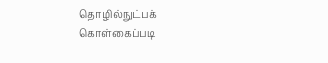தொழில்நுட்பக் கொள்கைப்படி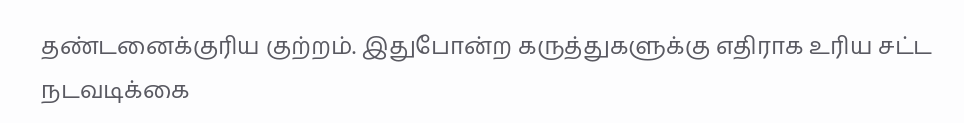தண்டனைக்குரிய குற்றம். இதுபோன்ற கருத்துகளுக்கு எதிராக உரிய சட்ட நடவடிக்கை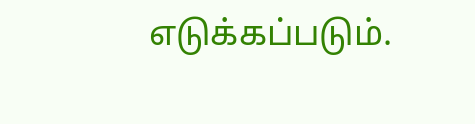எடுக்கப்படும்.